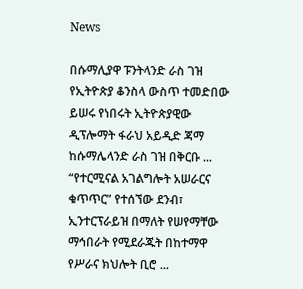News

በሱማሊያዋ ፑንትላንድ ራስ ገዝ የኢትዮጵያ ቆንስላ ውስጥ ተመድበው ይሠሩ የነበሩት ኢትዮጵያዊው ዲፕሎማት ፋራህ አይዲድ ጃማ ከሱማሌላንድ ራስ ገዝ በቅርቡ ...
“የተርሚናል አገልግሎት አሠራርና ቁጥጥር” የተሰኘው ደንብ፣ ኢንተርፕራይዝ በማለት የሠየማቸው ማኅበራት የሚደራጁት በከተማዋ የሥራና ክህሎት ቢሮ ...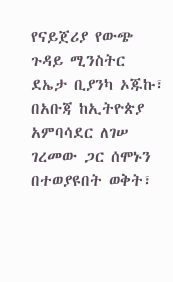የናይጀሪያ የውጭ ጉዳይ ሚንስትር ደኤታ ቢያንካ ኦጁኩ፣ በአቡጃ ከኢትዮጵያ አምባሳደር ለገሠ ገረመው ጋር ሰሞኑን በተወያዩበት ወቅት፣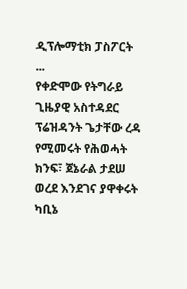ዲፕሎማቲክ ፓስፖርት ...
የቀድሞው የትግራይ ጊዜያዊ አስተዳደር ፕሬዝዳንት ጌታቸው ረዳ የሚመሩት የሕወሓት ክንፍ፣ ጀኔራል ታደሠ ወረደ እንደገና ያዋቀሩት ካቢኔ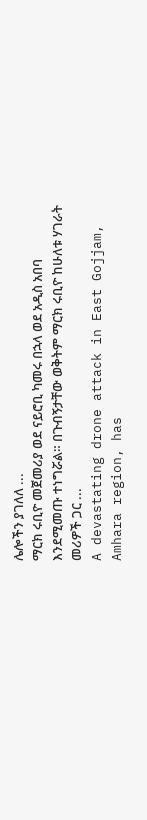ሌሎችን ያገለለ ...
ማርክ ሩቢዮ መጀመሪያ ወደ ናይሮቢ ካመሩ በኋላ ወደ አዲስ አበባ እንደሚመጡ ተነግሯል። በጉብኝታቸው ወቅትም ማርክ ሩቢዮ ከሁለቱ ሃገራት መሪዎች ጋር ...
A devastating drone attack in East Gojjam, Amhara region, has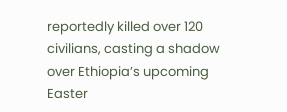reportedly killed over 120 civilians, casting a shadow over Ethiopia’s upcoming Easter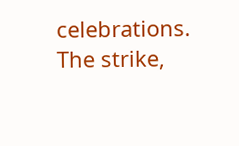celebrations. The strike,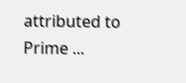attributed to Prime ...